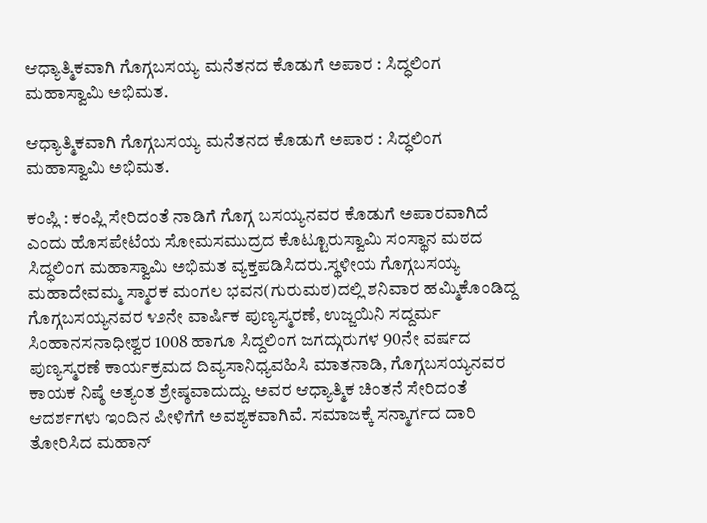ಆಧ್ಯಾತ್ಮಿಕವಾಗಿ ಗೊಗ್ಗಬಸಯ್ಯ ಮನೆತನದ ಕೊಡುಗೆ ಅಪಾರ : ಸಿದ್ಧಲಿಂಗ ಮಹಾಸ್ವಾಮಿ ಅಭಿಮತ.

ಆಧ್ಯಾತ್ಮಿಕವಾಗಿ ಗೊಗ್ಗಬಸಯ್ಯ ಮನೆತನದ ಕೊಡುಗೆ ಅಪಾರ : ಸಿದ್ಧಲಿಂಗ ಮಹಾಸ್ವಾಮಿ ಅಭಿಮತ.

ಕಂಪ್ಲಿ : ಕಂಪ್ಲಿ ಸೇರಿದಂತೆ ನಾಡಿಗೆ ಗೊಗ್ಗ ಬಸಯ್ಯನವರ ಕೊಡುಗೆ ಅಪಾರವಾಗಿದೆ ಎಂದು ಹೊಸಪೇಟೆಯ ಸೋಮಸಮುದ್ರದ ಕೊಟ್ಟೂರುಸ್ವಾಮಿ ಸಂಸ್ಥಾನ ಮಠದ ಸಿದ್ಧಲಿಂಗ ಮಹಾಸ್ವಾಮಿ ಅಭಿಮತ ವ್ಯಕ್ತಪಡಿಸಿದರು.ಸ್ಥಳೀಯ ಗೊಗ್ಗಬಸಯ್ಯ ಮಹಾದೇವಮ್ಮ ಸ್ಮಾರಕ ಮಂಗಲ ಭವನ(ಗುರುಮಠ)ದಲ್ಲಿ ಶನಿವಾರ ಹಮ್ಮಿಕೊಂಡಿದ್ದ ಗೊಗ್ಗಬಸಯ್ಯನವರ ೪೨ನೇ ವಾರ್ಷಿಕ ಪುಣ್ಯಸ್ಮರಣೆ, ಉಜ್ಜಯಿನಿ ಸದ್ದರ್ಮ ಸಿಂಹಾನಸನಾಧೀಶ್ವರ 1008 ಹಾಗೂ ಸಿದ್ದಲಿಂಗ ಜಗದ್ಗುರುಗಳ 90ನೇ ವರ್ಷದ ಪುಣ್ಯಸ್ಮರಣೆ ಕಾರ್ಯಕ್ರಮದ ದಿವ್ಯಸಾನಿಧ್ಯವಹಿಸಿ ಮಾತನಾಡಿ, ಗೊಗ್ಗಬಸಯ್ಯನವರ ಕಾಯಕ ನಿಷ್ಠೆ ಅತ್ಯಂತ ಶ್ರೇಷ್ಠವಾದುದ್ದು. ಅವರ ಆಧ್ಯಾತ್ಮಿಕ ಚಿಂತನೆ ಸೇರಿದಂತೆ ಆದರ್ಶಗಳು ಇಂದಿನ ಪೀಳಿಗೆಗೆ ಅವಶ್ಯಕವಾಗಿವೆ. ಸಮಾಜಕ್ಕೆ ಸನ್ಮಾರ್ಗದ ದಾರಿ ತೋರಿಸಿದ ಮಹಾನ್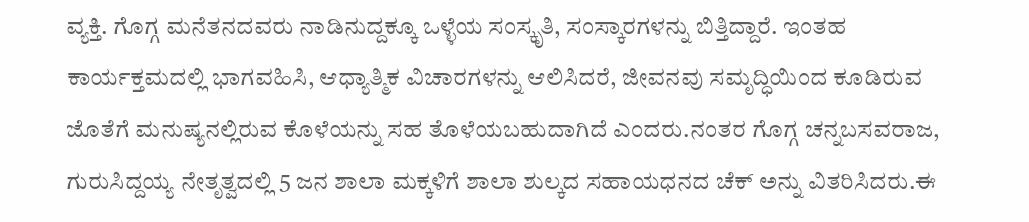ವ್ಯಕ್ತಿ. ಗೊಗ್ಗ ಮನೆತನದವರು ನಾಡಿನುದ್ದಕ್ಕೂ ಒಳ್ಳೆಯ ಸಂಸ್ಕೃತಿ, ಸಂಸ್ಕಾರಗಳನ್ನು ಬಿತ್ತಿದ್ದಾರೆ. ಇಂತಹ ಕಾರ್ಯಕ್ತಮದಲ್ಲಿ ಭಾಗವಹಿಸಿ, ಆಧ್ಯಾತ್ಮಿಕ ವಿಚಾರಗಳನ್ನು ಆಲಿಸಿದರೆ, ಜೀವನವು ಸಮೃದ್ಧಿಯಿಂದ ಕೂಡಿರುವ ಜೊತೆಗೆ ಮನುಷ್ಯನಲ್ಲಿರುವ ಕೊಳೆಯನ್ನು ಸಹ ತೊಳೆಯಬಹುದಾಗಿದೆ ಎಂದರು.ನಂತರ ಗೊಗ್ಗ ಚನ್ನಬಸವರಾಜ, ಗುರುಸಿದ್ದಯ್ಯ ನೇತೃತ್ವದಲ್ಲಿ 5 ಜನ ಶಾಲಾ ಮಕ್ಕಳಿಗೆ ಶಾಲಾ ಶುಲ್ಕದ ಸಹಾಯಧನದ ಚೆಕ್ ಅನ್ನು ವಿತರಿಸಿದರು.ಈ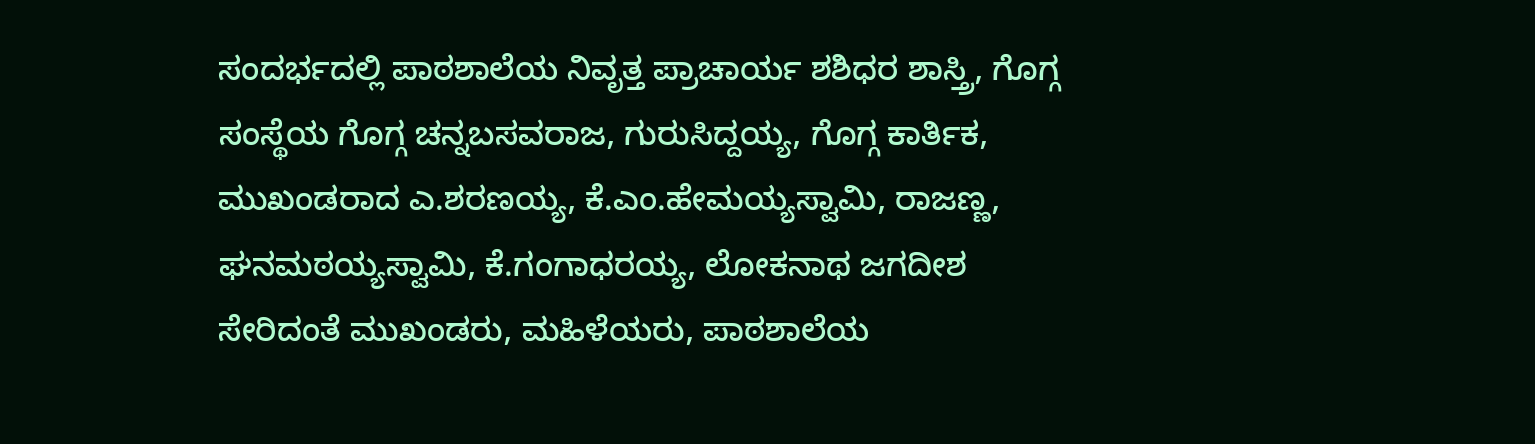ಸಂದರ್ಭದಲ್ಲಿ ಪಾಠಶಾಲೆಯ ನಿವೃತ್ತ ಪ್ರಾಚಾರ್ಯ ಶಶಿಧರ ಶಾಸ್ತ್ರಿ, ಗೊಗ್ಗ ಸಂಸ್ಥೆಯ ಗೊಗ್ಗ ಚನ್ನಬಸವರಾಜ, ಗುರುಸಿದ್ದಯ್ಯ, ಗೊಗ್ಗ ಕಾರ್ತಿಕ, ಮುಖಂಡರಾದ ಎ.ಶರಣಯ್ಯ, ಕೆ.ಎಂ.ಹೇಮಯ್ಯಸ್ವಾಮಿ, ರಾಜಣ್ಣ, ಘನಮಠಯ್ಯಸ್ವಾಮಿ, ಕೆ.ಗಂಗಾಧರಯ್ಯ, ಲೋಕನಾಥ ಜಗದೀಶ ಸೇರಿದಂತೆ ಮುಖಂಡರು, ಮಹಿಳೆಯರು, ಪಾಠಶಾಲೆಯ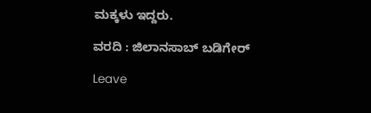ಮಕ್ಕಳು ಇದ್ದರು.

ವರದಿ : ಜಿಲಾನಸಾಬ್ ಬಡಿಗೇರ್

Leave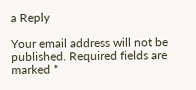a Reply

Your email address will not be published. Required fields are marked *